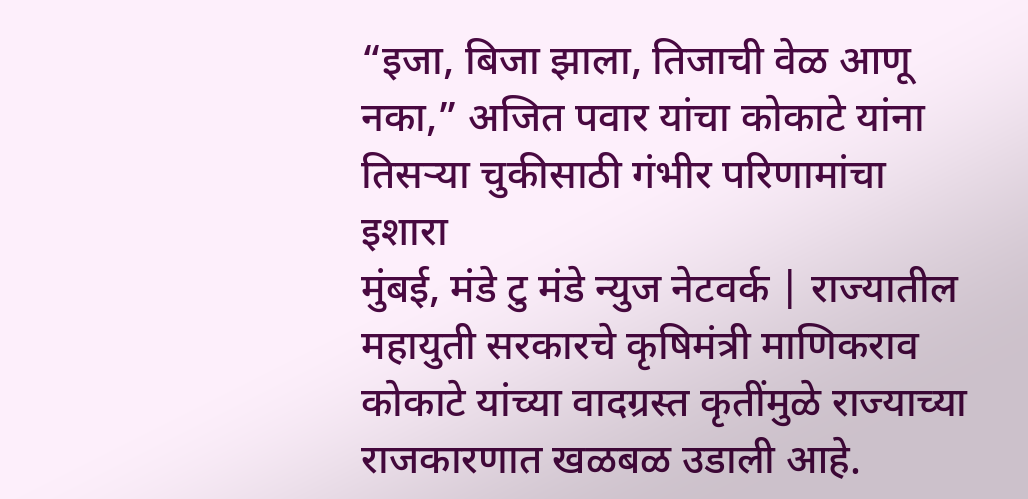“इजा, बिजा झाला, तिजाची वेळ आणू नका,” अजित पवार यांचा कोकाटे यांना तिसऱ्या चुकीसाठी गंभीर परिणामांचा इशारा
मुंबई, मंडे टु मंडे न्युज नेटवर्क | राज्यातील महायुती सरकारचे कृषिमंत्री माणिकराव कोकाटे यांच्या वादग्रस्त कृतींमुळे राज्याच्या राजकारणात खळबळ उडाली आहे.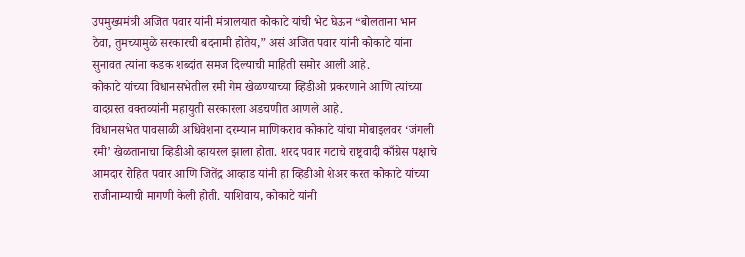उपमुख्यमंत्री अजित पवार यांनी मंत्रालयात कोकाटे यांची भेट घेऊन “बोलताना भान ठेवा, तुमच्यामुळे सरकारची बदनामी होतेय,” असं अजित पवार यांनी कोकाटे यांना सुनावत त्यांना कडक शब्दांत समज दिल्याची माहिती समोर आली आहे.
कोकाटे यांच्या विधानसभेतील रमी गेम खेळण्याच्या व्हिडीओ प्रकरणाने आणि त्यांच्या वादग्रस्त वक्तव्यांनी महायुती सरकारला अडचणीत आणले आहे.
विधानसभेत पावसाळी अधिवेशना दरम्यान माणिकराव कोकाटे यांचा मोबाइलवर ‘जंगली रमी’ खेळतानाचा व्हिडीओ व्हायरल झाला होता. शरद पवार गटाचे राष्ट्रवादी काँग्रेस पक्षाचे आमदार रोहित पवार आणि जितेंद्र आव्हाड यांनी हा व्हिडीओ शेअर करत कोकाटे यांच्या राजीनाम्याची मागणी केली होती. याशिवाय, कोकाटे यांनी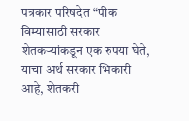पत्रकार परिषदेत “पीक विम्यासाठी सरकार शेतकऱ्यांकडून एक रुपया घेते, याचा अर्थ सरकार भिकारी आहे, शेतकरी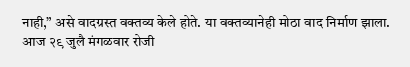नाही,” असे वादग्रस्त वक्तव्य केले होते. या वक्तव्यानेही मोठा वाद निर्माण झाला.
आज २९ जुलै मंगळवार रोजी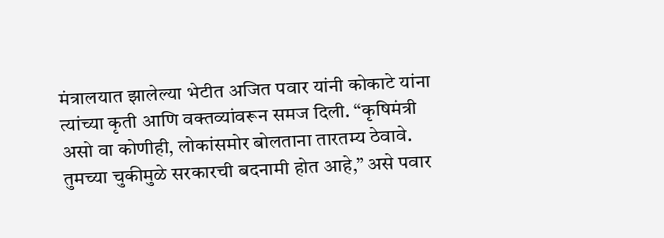मंत्रालयात झालेल्या भेटीत अजित पवार यांनी कोकाटे यांना त्यांच्या कृती आणि वक्तव्यांवरून समज दिली. “कृषिमंत्री असो वा कोणीही, लोकांसमोर बोलताना तारतम्य ठेवावे. तुमच्या चुकीमुळे सरकारची बदनामी होत आहे,” असे पवार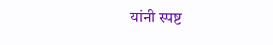यांनी स्पष्ट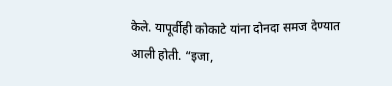केले. यापूर्वीही कोकाटे यांना दोनदा समज देण्यात आली होती. “इजा,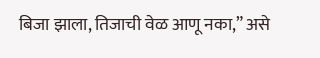बिजा झाला, तिजाची वेळ आणू नका,” असे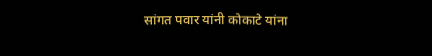सांगत पवार यांनी कोकाटे यांना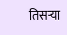तिसऱ्या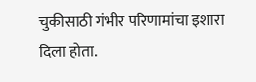चुकीसाठी गंभीर परिणामांचा इशारा दिला होता.